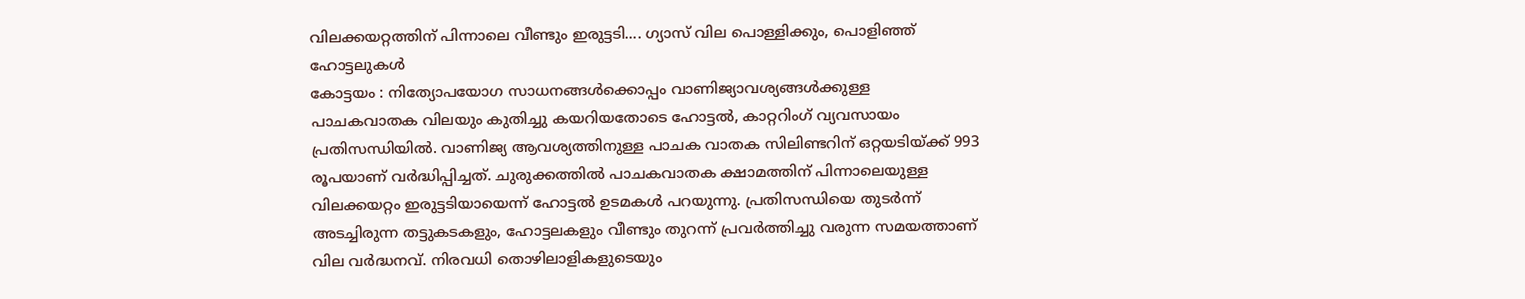വിലക്കയറ്റത്തിന് പിന്നാലെ വീണ്ടും ഇരുട്ടടി.... ഗ്യാസ് വില പൊള്ളിക്കും, പൊളിഞ്ഞ് ഹോട്ടലുകൾ
കോട്ടയം : നിത്യോപയോഗ സാധനങ്ങൾക്കൊപ്പം വാണിജ്യാവശ്യങ്ങൾക്കുള്ള പാചകവാതക വിലയും കുതിച്ചു കയറിയതോടെ ഹോട്ടൽ, കാറ്ററിംഗ് വ്യവസായം പ്രതിസന്ധിയിൽ. വാണിജ്യ ആവശ്യത്തിനുള്ള പാചക വാതക സിലിണ്ടറിന് ഒറ്റയടിയ്ക്ക് 993 രൂപയാണ് വർദ്ധിപ്പിച്ചത്. ചുരുക്കത്തിൽ പാചകവാതക ക്ഷാമത്തിന് പിന്നാലെയുള്ള വിലക്കയറ്റം ഇരുട്ടടിയായെന്ന് ഹോട്ടൽ ഉടമകൾ പറയുന്നു. പ്രതിസന്ധിയെ തുടർന്ന് അടച്ചിരുന്ന തട്ടുകടകളും, ഹോട്ടലകളും വീണ്ടും തുറന്ന് പ്രവർത്തിച്ചു വരുന്ന സമയത്താണ് വില വർദ്ധനവ്. നിരവധി തൊഴിലാളികളുടെയും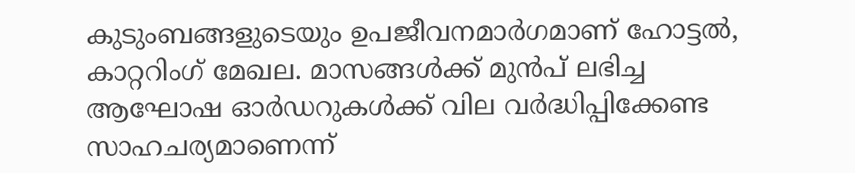കുടുംബങ്ങളുടെയും ഉപജീവനമാർഗമാണ് ഹോട്ടൽ, കാറ്ററിംഗ് മേഖല. മാസങ്ങൾക്ക് മുൻപ് ലഭിച്ച ആഘോഷ ഓർഡറുകൾക്ക് വില വർദ്ധിപ്പിക്കേണ്ട സാഹചര്യമാണെന്ന്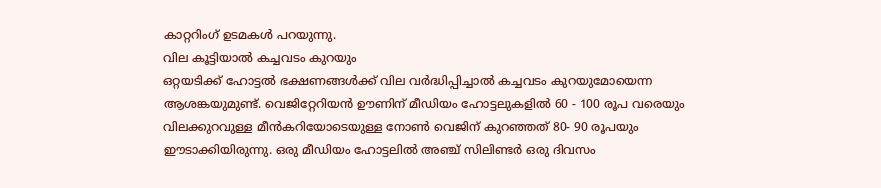കാറ്ററിംഗ് ഉടമകൾ പറയുന്നു.
വില കൂട്ടിയാൽ കച്ചവടം കുറയും
ഒറ്റയടിക്ക് ഹോട്ടൽ ഭക്ഷണങ്ങൾക്ക് വില വർദ്ധിപ്പിച്ചാൽ കച്ചവടം കുറയുമോയെന്ന ആശങ്കയുമുണ്ട്. വെജിറ്റേറിയൻ ഊണിന് മീഡിയം ഹോട്ടലുകളിൽ 60 - 100 രൂപ വരെയും വിലക്കുറവുള്ള മീൻകറിയോടെയുള്ള നോൺ വെജിന് കുറഞ്ഞത് 80- 90 രൂപയും ഈടാക്കിയിരുന്നു. ഒരു മീഡിയം ഹോട്ടലിൽ അഞ്ച് സിലിണ്ടർ ഒരു ദിവസം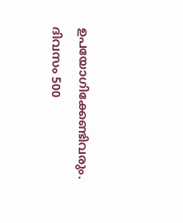ഉപയോഗിക്കേണ്ടിവരും. ദിവസം 500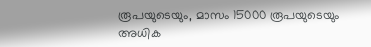രൂപയുടെയും, മാസം 15000 രൂപയുടെയും അധിക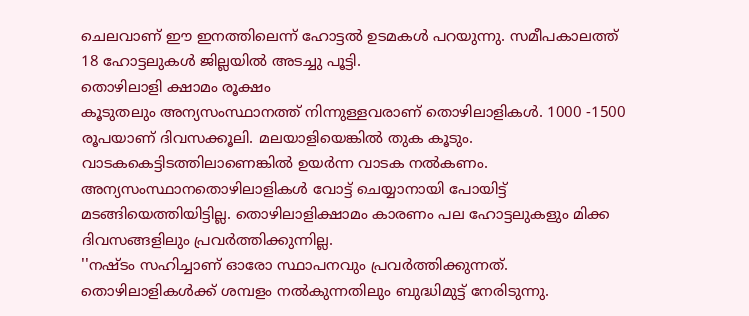ചെലവാണ് ഈ ഇനത്തിലെന്ന് ഹോട്ടൽ ഉടമകൾ പറയുന്നു. സമീപകാലത്ത് 18 ഹോട്ടലുകൾ ജില്ലയിൽ അടച്ചു പൂട്ടി.
തൊഴിലാളി ക്ഷാമം രൂക്ഷം
കൂടുതലും അന്യസംസ്ഥാനത്ത് നിന്നുള്ളവരാണ് തൊഴിലാളികൾ. 1000 -1500 രൂപയാണ് ദിവസക്കൂലി. മലയാളിയെങ്കിൽ തുക കൂടും. വാടകകെട്ടിടത്തിലാണെങ്കിൽ ഉയർന്ന വാടക നൽകണം. അന്യസംസ്ഥാനതൊഴിലാളികൾ വോട്ട് ചെയ്യാനായി പോയിട്ട് മടങ്ങിയെത്തിയിട്ടില്ല. തൊഴിലാളിക്ഷാമം കാരണം പല ഹോട്ടലുകളും മിക്ക ദിവസങ്ങളിലും പ്രവർത്തിക്കുന്നില്ല.
''നഷ്ടം സഹിച്ചാണ് ഓരോ സ്ഥാപനവും പ്രവർത്തിക്കുന്നത്. തൊഴിലാളികൾക്ക് ശമ്പളം നൽകുന്നതിലും ബുദ്ധിമുട്ട് നേരിടുന്നു.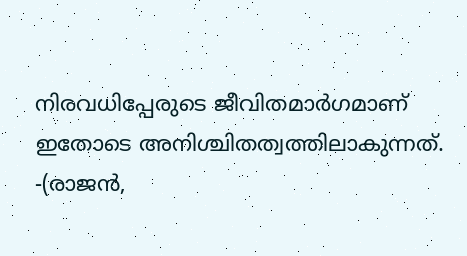നിരവധിപ്പേരുടെ ജീവിതമാർഗമാണ് ഇതോടെ അനിശ്ചിതത്വത്തിലാകുന്നത്.
-(രാജൻ,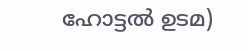ഹോട്ടൽ ഉടമ)